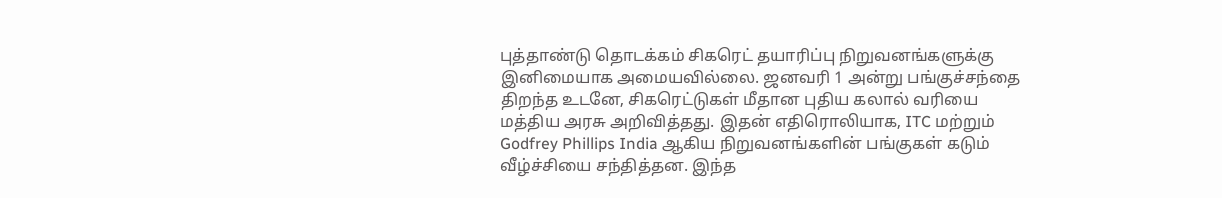புத்தாண்டு தொடக்கம் சிகரெட் தயாரிப்பு நிறுவனங்களுக்கு இனிமையாக அமையவில்லை. ஜனவரி 1 அன்று பங்குச்சந்தை திறந்த உடனே, சிகரெட்டுகள் மீதான புதிய கலால் வரியை மத்திய அரசு அறிவித்தது. இதன் எதிரொலியாக, ITC மற்றும் Godfrey Phillips India ஆகிய நிறுவனங்களின் பங்குகள் கடும் வீழ்ச்சியை சந்தித்தன. இந்த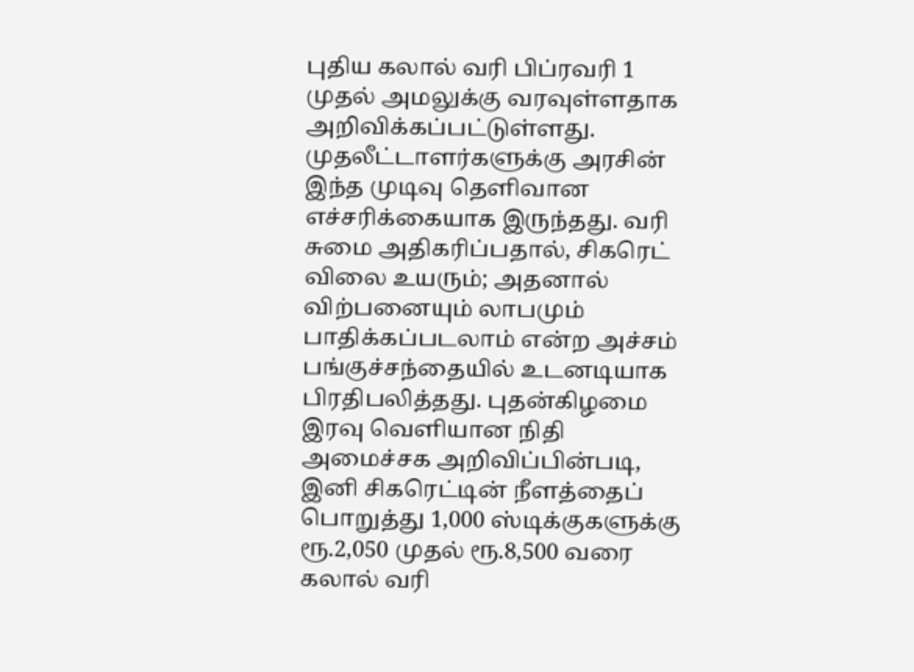புதிய கலால் வரி பிப்ரவரி 1 முதல் அமலுக்கு வரவுள்ளதாக அறிவிக்கப்பட்டுள்ளது.
முதலீட்டாளர்களுக்கு அரசின் இந்த முடிவு தெளிவான எச்சரிக்கையாக இருந்தது. வரி சுமை அதிகரிப்பதால், சிகரெட் விலை உயரும்; அதனால் விற்பனையும் லாபமும் பாதிக்கப்படலாம் என்ற அச்சம் பங்குச்சந்தையில் உடனடியாக பிரதிபலித்தது. புதன்கிழமை இரவு வெளியான நிதி அமைச்சக அறிவிப்பின்படி, இனி சிகரெட்டின் நீளத்தைப் பொறுத்து 1,000 ஸ்டிக்குகளுக்கு ரூ.2,050 முதல் ரூ.8,500 வரை கலால் வரி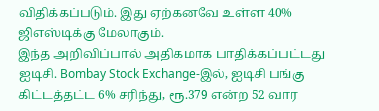விதிக்கப்படும். இது ஏற்கனவே உள்ள 40% ஜிஎஸ்டிக்கு மேலாகும்.
இந்த அறிவிப்பால் அதிகமாக பாதிக்கப்பட்டது ஐடிசி. Bombay Stock Exchange-இல், ஐடிசி பங்கு கிட்டத்தட்ட 6% சரிந்து, ரூ.379 என்ற 52 வார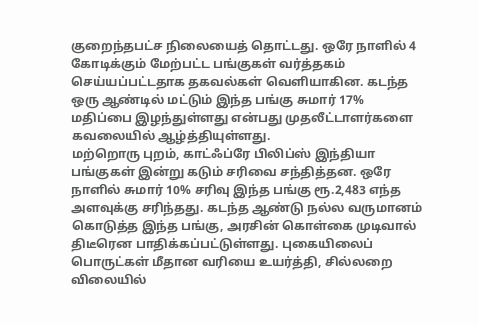குறைந்தபட்ச நிலையைத் தொட்டது. ஒரே நாளில் 4 கோடிக்கும் மேற்பட்ட பங்குகள் வர்த்தகம் செய்யப்பட்டதாக தகவல்கள் வெளியாகின. கடந்த ஒரு ஆண்டில் மட்டும் இந்த பங்கு சுமார் 17% மதிப்பை இழந்துள்ளது என்பது முதலீட்டாளர்களை கவலையில் ஆழ்த்தியுள்ளது.
மற்றொரு புறம், காட்ஃப்ரே பிலிப்ஸ் இந்தியா பங்குகள் இன்று கடும் சரிவை சந்தித்தன. ஒரே நாளில் சுமார் 10% சரிவு இந்த பங்கு ரூ.2,483 எந்த அளவுக்கு சரிந்தது. கடந்த ஆண்டு நல்ல வருமானம் கொடுத்த இந்த பங்கு, அரசின் கொள்கை முடிவால் திடீரென பாதிக்கப்பட்டுள்ளது. புகையிலைப் பொருட்கள் மீதான வரியை உயர்த்தி, சில்லறை விலையில்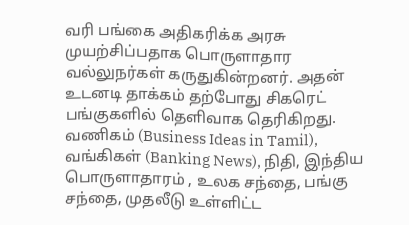வரி பங்கை அதிகரிக்க அரசு முயற்சிப்பதாக பொருளாதார வல்லுநர்கள் கருதுகின்றனர். அதன் உடனடி தாக்கம் தற்போது சிகரெட் பங்குகளில் தெளிவாக தெரிகிறது.
வணிகம் (Business Ideas in Tamil), வங்கிகள் (Banking News), நிதி, இந்திய பொருளாதாரம் , உலக சந்தை, பங்கு சந்தை, முதலீடு உள்ளிட்ட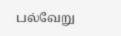பல்வேறு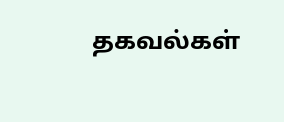தகவல்கள்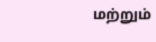மற்றும்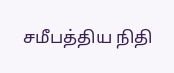சமீபத்திய நிதி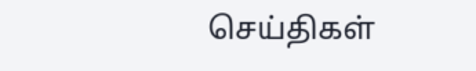செய்திகள்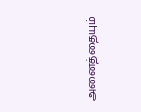அனைத்தையும்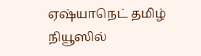ஏஷ்யாநெட் தமிழ் நியூஸில்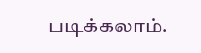படிக்கலாம்.